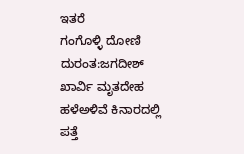ಇತರೆ
ಗಂಗೊಳ್ಳಿ ದೋಣಿ ದುರಂತ:ಜಗದೀಶ್ ಖಾರ್ವಿ ಮೃತದೇಹ ಹಳೆಅಳಿವೆ ಕಿನಾರದಲ್ಲಿ ಪತ್ತೆ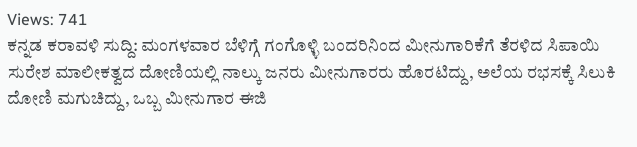Views: 741
ಕನ್ನಡ ಕರಾವಳಿ ಸುದ್ದಿ: ಮಂಗಳವಾರ ಬೆಳಿಗ್ಗೆ ಗಂಗೊಳ್ಳಿ ಬಂದರಿನಿಂದ ಮೀನುಗಾರಿಕೆಗೆ ತೆರಳಿದ ಸಿಪಾಯಿ ಸುರೇಶ ಮಾಲೀಕತ್ವದ ದೋಣಿಯಲ್ಲಿ ನಾಲ್ಕು ಜನರು ಮೀನುಗಾರರು ಹೊರಟಿದ್ದು, ಅಲೆಯ ರಭಸಕ್ಕೆ ಸಿಲುಕಿ ದೋಣಿ ಮಗುಚಿದ್ದು, ಒಬ್ಬ ಮೀನುಗಾರ ಈಜಿ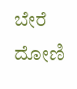ಬೇರೆ ದೋಣಿ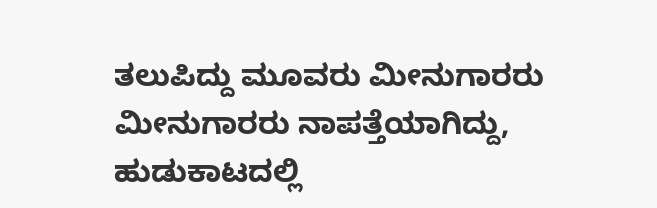ತಲುಪಿದ್ದು ಮೂವರು ಮೀನುಗಾರರು ಮೀನುಗಾರರು ನಾಪತ್ತೆಯಾಗಿದ್ದು,
ಹುಡುಕಾಟದಲ್ಲಿ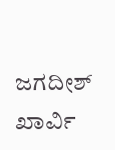ಜಗದೀಶ್ ಖಾರ್ವಿ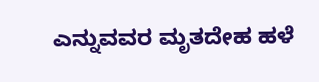ಎನ್ನುವವರ ಮೃತದೇಹ ಹಳೆ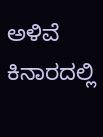ಅಳಿವೆ ಕಿನಾರದಲ್ಲಿ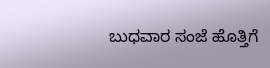ಬುಧವಾರ ಸಂಜೆ ಹೊತ್ತಿಗೆ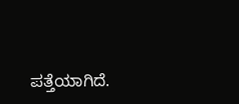ಪತ್ತೆಯಾಗಿದೆ.